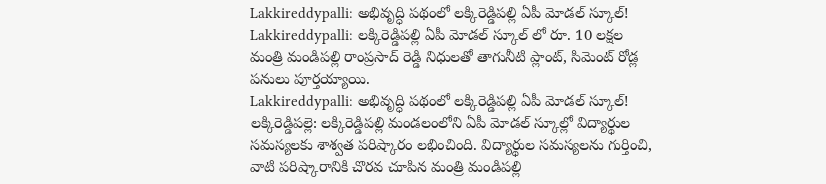Lakkireddypalli: అభివృద్ధి పథంలో లక్కిరెడ్డిపల్లి ఏపీ మోడల్ స్కూల్!
Lakkireddypalli: లక్కిరెడ్డిపల్లి ఏపీ మోడల్ స్కూల్ లో రూ. 10 లక్షల మంత్రి మండిపల్లి రాంప్రసాద్ రెడ్డి నిధులతో తాగునీటి ప్లాంట్, సిమెంట్ రోడ్ల పనులు పూర్తయ్యాయి.
Lakkireddypalli: అభివృద్ధి పథంలో లక్కిరెడ్డిపల్లి ఏపీ మోడల్ స్కూల్!
లక్కిరెడ్డిపల్లె: లక్కిరెడ్డిపల్లి మండలంలోని ఏపీ మోడల్ స్కూల్లో విద్యార్థుల సమస్యలకు శాశ్వత పరిష్కారం లభించింది. విద్యార్థుల సమస్యలను గుర్తించి, వాటి పరిష్కారానికి చొరవ చూపిన మంత్రి మండిపల్లి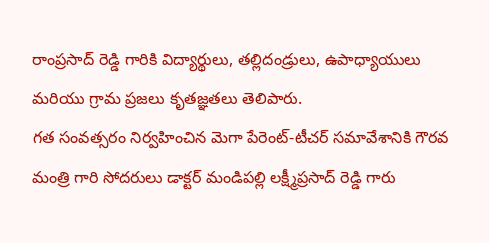రాంప్రసాద్ రెడ్డి గారికి విద్యార్థులు, తల్లిదండ్రులు, ఉపాధ్యాయులు మరియు గ్రామ ప్రజలు కృతజ్ఞతలు తెలిపారు.
గత సంవత్సరం నిర్వహించిన మెగా పేరెంట్-టీచర్ సమావేశానికి గౌరవ మంత్రి గారి సోదరులు డాక్టర్ మండిపల్లి లక్ష్మీప్రసాద్ రెడ్డి గారు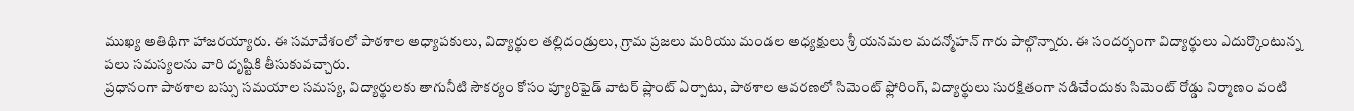ముఖ్య అతిథిగా హాజరయ్యారు. ఈ సమావేశంలో పాఠశాల అధ్యాపకులు, విద్యార్థుల తల్లిదండ్రులు, గ్రామ ప్రజలు మరియు మండల అధ్యక్షులు శ్రీ యనమల మదన్మోహన్ గారు పాల్గొన్నారు. ఈ సందర్భంగా విద్యార్థులు ఎదుర్కొంటున్న పలు సమస్యలను వారి దృష్టికి తీసుకువచ్చారు.
ప్రధానంగా పాఠశాల బస్సు సమయాల సమస్య, విద్యార్థులకు తాగునీటి సౌకర్యం కోసం ప్యూరిఫైడ్ వాటర్ ప్లాంట్ ఏర్పాటు, పాఠశాల ఆవరణలో సిమెంట్ ఫ్లోరింగ్, విద్యార్థులు సురక్షితంగా నడిచేందుకు సిమెంట్ రోడ్డు నిర్మాణం వంటి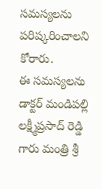సమస్యలను పరిష్కరించాలని కోరారు.
ఈ సమస్యలను డాక్టర్ మండిపల్లి లక్ష్మీప్రసాద్ రెడ్డి గారు మంత్రి శ్రీ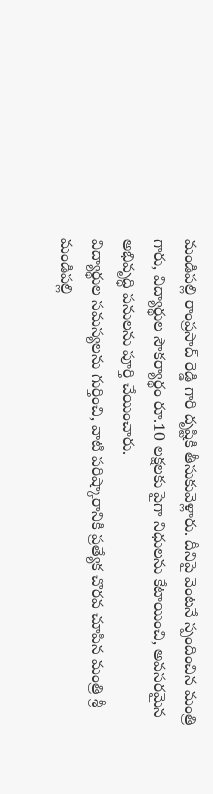మండిపల్లి రాంప్రసాద్ రెడ్డి గారి దృష్టికి తీసుకువెళ్లారు. దీనిపై వెంటనే స్పందించిన మంత్రి గారు, విద్యార్థుల సౌకర్యార్థం రూ.10 లక్షలకు పైగా నిధులను కేటాయించి, అవసరమైన అభివృద్ధి పనులను పూర్తి చేయించారు.
విద్యార్థుల సమస్యలను గుర్తించి, వాటి పరిష్కారానికి ప్రత్యేక చొరవ చూపిన మంత్రి శ్రీ మండిపల్లి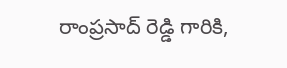రాంప్రసాద్ రెడ్డి గారికి,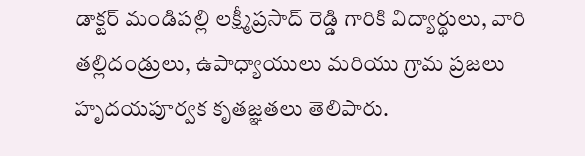డాక్టర్ మండిపల్లి లక్ష్మీప్రసాద్ రెడ్డి గారికి విద్యార్థులు, వారి తల్లిదండ్రులు, ఉపాధ్యాయులు మరియు గ్రామ ప్రజలు హృదయపూర్వక కృతజ్ఞతలు తెలిపారు.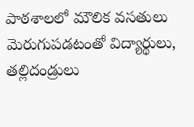పాఠశాలలో మౌలిక వసతులు మెరుగుపడటంతో విద్యార్థులు, తల్లిదండ్రులు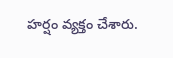హర్షం వ్యక్తం చేశారు.